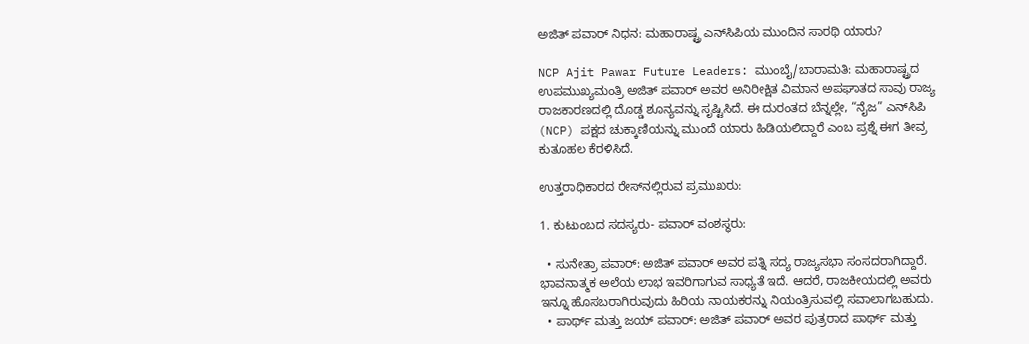ಅಜಿತ್ ಪವಾರ್ ನಿಧನ: ಮಹಾರಾಷ್ಟ್ರ ಎನ್‌ಸಿಪಿಯ ಮುಂದಿನ ಸಾರಥಿ ಯಾರು?

NCP Ajit Pawar Future Leaders: ಮುಂಬೈ/ಬಾರಾಮತಿ: ಮಹಾರಾಷ್ಟ್ರದ ಉಪಮುಖ್ಯಮಂತ್ರಿ ಅಜಿತ್ ಪವಾರ್ ಅವರ ಅನಿರೀಕ್ಷಿತ ವಿಮಾನ ಅಪಘಾತದ ಸಾವು ರಾಜ್ಯ ರಾಜಕಾರಣದಲ್ಲಿ ದೊಡ್ಡ ಶೂನ್ಯವನ್ನು ಸೃಷ್ಟಿಸಿದೆ. ಈ ದುರಂತದ ಬೆನ್ನಲ್ಲೇ, “ನೈಜ” ಎನ್‌ಸಿಪಿ (NCP) ಪಕ್ಷದ ಚುಕ್ಕಾಣಿಯನ್ನು ಮುಂದೆ ಯಾರು ಹಿಡಿಯಲಿದ್ದಾರೆ ಎಂಬ ಪ್ರಶ್ನೆ ಈಗ ತೀವ್ರ ಕುತೂಹಲ ಕೆರಳಿಸಿದೆ.

ಉತ್ತರಾಧಿಕಾರದ ರೇಸ್‌ನಲ್ಲಿರುವ ಪ್ರಮುಖರು:

1. ಕುಟುಂಬದ ಸದಸ್ಯರು- ಪವಾರ್ ವಂಶಸ್ಥರು:

  • ಸುನೇತ್ರಾ ಪವಾರ್: ಅಜಿತ್ ಪವಾರ್ ಅವರ ಪತ್ನಿ ಸದ್ಯ ರಾಜ್ಯಸಭಾ ಸಂಸದರಾಗಿದ್ದಾರೆ. ಭಾವನಾತ್ಮಕ ಅಲೆಯ ಲಾಭ ಇವರಿಗಾಗುವ ಸಾಧ್ಯತೆ ಇದೆ. ಆದರೆ, ರಾಜಕೀಯದಲ್ಲಿ ಅವರು ಇನ್ನೂ ಹೊಸಬರಾಗಿರುವುದು ಹಿರಿಯ ನಾಯಕರನ್ನು ನಿಯಂತ್ರಿಸುವಲ್ಲಿ ಸವಾಲಾಗಬಹುದು.
  • ಪಾರ್ಥ್ ಮತ್ತು ಜಯ್ ಪವಾರ್: ಅಜಿತ್ ಪವಾರ್ ಅವರ ಪುತ್ರರಾದ ಪಾರ್ಥ್ ಮತ್ತು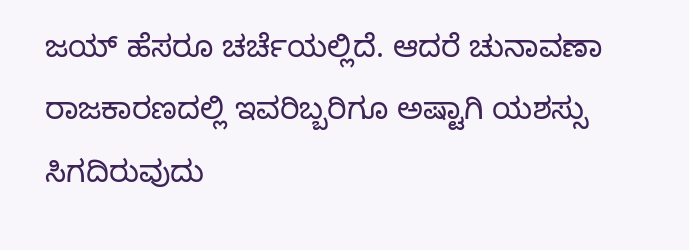ಜಯ್ ಹೆಸರೂ ಚರ್ಚೆಯಲ್ಲಿದೆ. ಆದರೆ ಚುನಾವಣಾ ರಾಜಕಾರಣದಲ್ಲಿ ಇವರಿಬ್ಬರಿಗೂ ಅಷ್ಟಾಗಿ ಯಶಸ್ಸು ಸಿಗದಿರುವುದು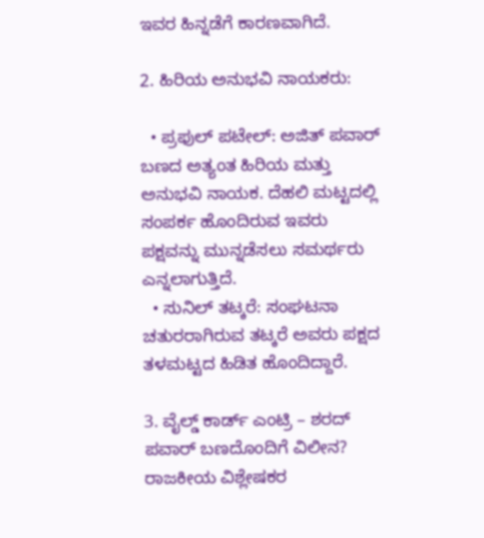ಇವರ ಹಿನ್ನಡೆಗೆ ಕಾರಣವಾಗಿದೆ.

2. ಹಿರಿಯ ಅನುಭವಿ ನಾಯಕರು:

  • ಪ್ರಫುಲ್ ಪಟೇಲ್: ಅಜಿತ್ ಪವಾರ್ ಬಣದ ಅತ್ಯಂತ ಹಿರಿಯ ಮತ್ತು ಅನುಭವಿ ನಾಯಕ. ದೆಹಲಿ ಮಟ್ಟದಲ್ಲಿ ಸಂಪರ್ಕ ಹೊಂದಿರುವ ಇವರು ಪಕ್ಷವನ್ನು ಮುನ್ನಡೆಸಲು ಸಮರ್ಥರು ಎನ್ನಲಾಗುತ್ತಿದೆ.
  • ಸುನಿಲ್ ತಟ್ಕರೆ: ಸಂಘಟನಾ ಚತುರರಾಗಿರುವ ತಟ್ಕರೆ ಅವರು ಪಕ್ಷದ ತಳಮಟ್ಟದ ಹಿಡಿತ ಹೊಂದಿದ್ದಾರೆ.

3. ವೈಲ್ಡ್ ಕಾರ್ಡ್ ಎಂಟ್ರಿ – ಶರದ್ ಪವಾರ್ ಬಣದೊಂದಿಗೆ ವಿಲೀನ?
ರಾಜಕೀಯ ವಿಶ್ಲೇಷಕರ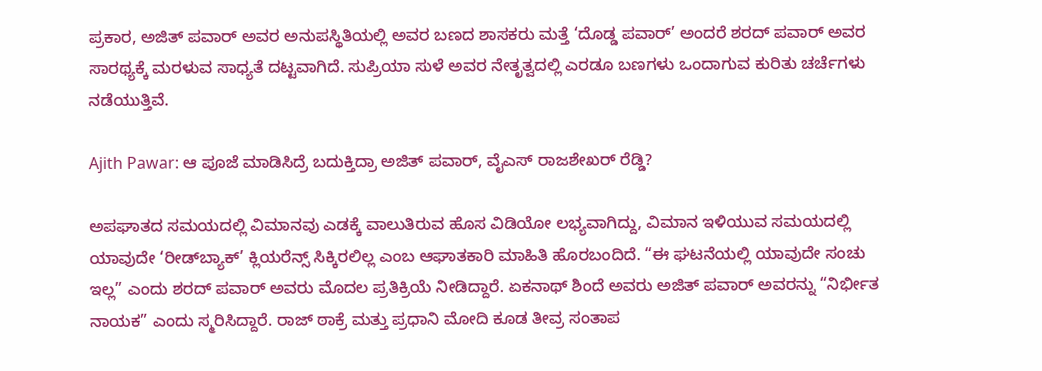ಪ್ರಕಾರ, ಅಜಿತ್ ಪವಾರ್ ಅವರ ಅನುಪಸ್ಥಿತಿಯಲ್ಲಿ ಅವರ ಬಣದ ಶಾಸಕರು ಮತ್ತೆ ‘ದೊಡ್ಡ ಪವಾರ್’ ಅಂದರೆ ಶರದ್ ಪವಾರ್ ಅವರ ಸಾರಥ್ಯಕ್ಕೆ ಮರಳುವ ಸಾಧ್ಯತೆ ದಟ್ಟವಾಗಿದೆ. ಸುಪ್ರಿಯಾ ಸುಳೆ ಅವರ ನೇತೃತ್ವದಲ್ಲಿ ಎರಡೂ ಬಣಗಳು ಒಂದಾಗುವ ಕುರಿತು ಚರ್ಚೆಗಳು ನಡೆಯುತ್ತಿವೆ.

Ajith Pawar: ಆ ಪೂಜೆ ಮಾಡಿಸಿದ್ರೆ ಬದುಕ್ತಿದ್ರಾ ಅಜಿತ್ ಪವಾರ್, ವೈಎಸ್ ರಾಜಶೇಖರ್ ರೆಡ್ಡಿ?

ಅಪಘಾತದ ಸಮಯದಲ್ಲಿ ವಿಮಾನವು ಎಡಕ್ಕೆ ವಾಲುತಿರುವ ಹೊಸ ವಿಡಿಯೋ ಲಭ್ಯವಾಗಿದ್ದು, ವಿಮಾನ ಇಳಿಯುವ ಸಮಯದಲ್ಲಿ ಯಾವುದೇ ‘ರೀಡ್‌ಬ್ಯಾಕ್’ ಕ್ಲಿಯರೆನ್ಸ್ ಸಿಕ್ಕಿರಲಿಲ್ಲ ಎಂಬ ಆಘಾತಕಾರಿ ಮಾಹಿತಿ ಹೊರಬಂದಿದೆ. “ಈ ಘಟನೆಯಲ್ಲಿ ಯಾವುದೇ ಸಂಚು ಇಲ್ಲ” ಎಂದು ಶರದ್ ಪವಾರ್ ಅವರು ಮೊದಲ ಪ್ರತಿಕ್ರಿಯೆ ನೀಡಿದ್ದಾರೆ. ಏಕನಾಥ್ ಶಿಂದೆ ಅವರು ಅಜಿತ್ ಪವಾರ್ ಅವರನ್ನು “ನಿರ್ಭೀತ ನಾಯಕ” ಎಂದು ಸ್ಮರಿಸಿದ್ದಾರೆ. ರಾಜ್ ಠಾಕ್ರೆ ಮತ್ತು ಪ್ರಧಾನಿ ಮೋದಿ ಕೂಡ ತೀವ್ರ ಸಂತಾಪ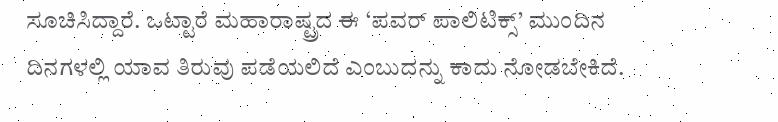ಸೂಚಿಸಿದ್ದಾರೆ. ಒಟ್ಟಾರೆ ಮಹಾರಾಷ್ಟ್ರದ ಈ ‘ಪವರ್ ಪಾಲಿಟಿಕ್ಸ್’ ಮುಂದಿನ ದಿನಗಳಲ್ಲಿ ಯಾವ ತಿರುವು ಪಡೆಯಲಿದೆ ಎಂಬುದನ್ನು ಕಾದು ನೋಡಬೇಕಿದೆ.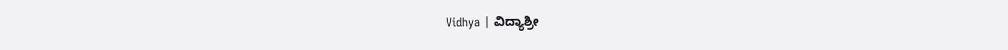Vidhya | ವಿದ್ಯಾಶ್ರೀ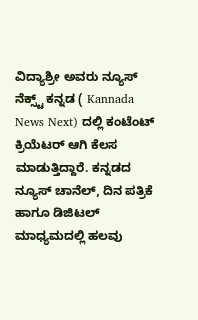ವಿದ್ಯಾಶ್ರೀ ಅವರು ನ್ಯೂಸ್‌ ನೆಕ್ಸ್ಟ್‌ ಕನ್ನಡ ( Kannada News Next) ದಲ್ಲಿ ಕಂಟೆಂಟ್‌ ಕ್ರಿಯೆಟರ್‌ ಆಗಿ ಕೆಲಸ ಮಾಡುತ್ತಿದ್ದಾರೆ. ಕನ್ನಡದ ನ್ಯೂಸ್‌ ಚಾನೆಲ್‌, ದಿನ ಪತ್ರಿಕೆ ಹಾಗೂ ಡಿಜಿಟಲ್‌ ಮಾಧ್ಯಮದಲ್ಲಿ ಹಲವು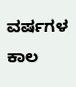ವರ್ಷಗಳ ಕಾಲ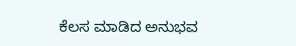ಕೆಲಸ ಮಾಡಿದ ಅನುಭವ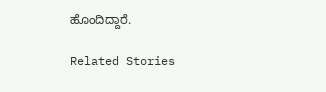ಹೊಂದಿದ್ದಾರೆ.

Related Stories